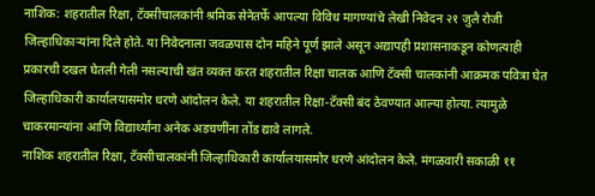नाशिक: शहरातील रिक्षा, टॅक्सीचालकांनी श्रमिक सेनेतर्फे आपल्या विविध मागण्यांचे लेखी निवेदन २१ जुलै रोजी जिल्हाधिकाऱ्यांना दिले होते. या निवेदनाला जवळपास दोन महिने पूर्ण झाले असून अद्यापही प्रशासनाकडून कोणत्याही प्रकारची दखल घेतली गेली नसल्याची खंत व्यक्त करत शहरातील रिक्षा चालक आणि टॅक्सी चालकांनी आक्रमक पवित्रा घेत जिल्हाधिकारी कार्यालयासमोर धरणे आंदोलन केले. या शहरातील रिक्षा-टॅक्सी बंद ठेवण्यात आल्या होत्या. त्यामुळे चाकरमान्यांना आणि विद्यार्थ्यांना अनेक अडचणींना तोंड द्यावे लागले.
नाशिक शहरातील रिक्षा, टॅक्सीचालकांनी जिल्हाधिकारी कार्यालयासमोर धरणे आंदोलन केले. मंगळवारी सकाळी ११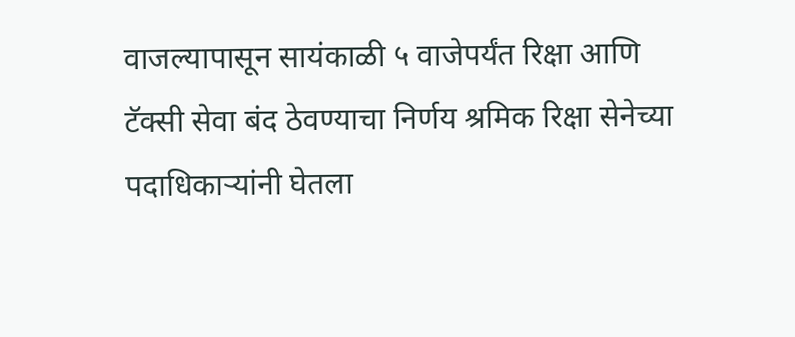वाजल्यापासून सायंकाळी ५ वाजेपर्यंत रिक्षा आणि टॅक्सी सेवा बंद ठेवण्याचा निर्णय श्रमिक रिक्षा सेनेच्या पदाधिकाऱ्यांनी घेतला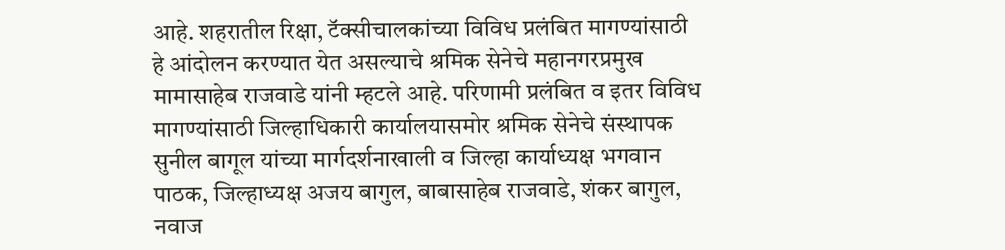आहे. शहरातील रिक्षा, टॅक्सीचालकांच्या विविध प्रलंबित मागण्यांसाठी हे आंदोलन करण्यात येत असल्याचे श्रमिक सेनेचे महानगरप्रमुख मामासाहेब राजवाडे यांनी म्हटले आहे. परिणामी प्रलंबित व इतर विविध मागण्यांसाठी जिल्हाधिकारी कार्यालयासमोर श्रमिक सेनेचे संस्थापक सुनील बागूल यांच्या मार्गदर्शनाखाली व जिल्हा कार्याध्यक्ष भगवान पाठक, जिल्हाध्यक्ष अजय बागुल, बाबासाहेब राजवाडे, शंकर बागुल, नवाज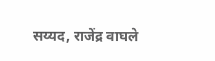सय्यद, राजेंद्र वाघले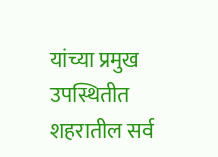यांच्या प्रमुख उपस्थितीत शहरातील सर्व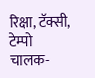रिक्षा, टॅक्सी, टेम्पो चालक-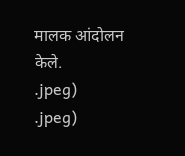मालक आंदोलन केले.
.jpeg)
.jpeg)